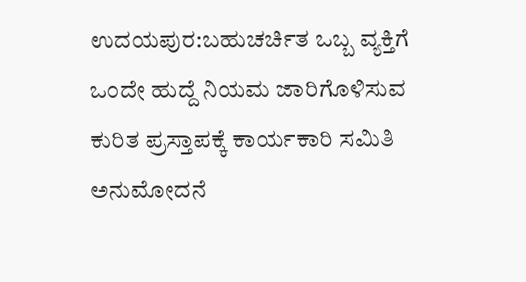ಉದಯಪುರ:ಬಹುಚರ್ಚಿತ ಒಬ್ಬ ವ್ಯಕ್ತಿಗೆ ಒಂದೇ ಹುದ್ದೆ ನಿಯಮ ಜಾರಿಗೊಳಿಸುವ ಕುರಿತ ಪ್ರಸ್ತಾಪಕ್ಕೆ ಕಾರ್ಯಕಾರಿ ಸಮಿತಿ ಅನುಮೋದನೆ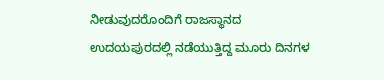ನೀಡುವುದರೊಂದಿಗೆ ರಾಜಸ್ಥಾನದ ಉದಯಪುರದಲ್ಲಿ ನಡೆಯುತ್ತಿದ್ದ ಮೂರು ದಿನಗಳ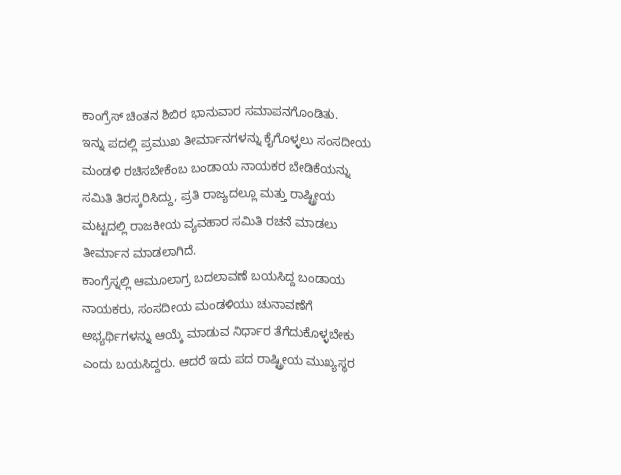ಕಾಂಗ್ರೆಸ್ ಚಿಂತನ ಶಿಬಿರ ಭಾನುವಾರ ಸಮಾಪನಗೊಂಡಿತು.
ಇನ್ನು ಪದಲ್ಲಿ ಪ್ರಮುಖ ತೀರ್ಮಾನಗಳನ್ನು ಕೈಗೊಳ್ಳಲು ಸಂಸದೀಯ ಮಂಡಳಿ ರಚಿಸಬೇಕೆಂಬ ಬಂಡಾಯ ನಾಯಕರ ಬೇಡಿಕೆಯನ್ನು ಸಮಿತಿ ತಿರಸ್ಕರಿಸಿದ್ದು, ಪ್ರತಿ ರಾಜ್ಯದಲ್ಲೂ ಮತ್ತು ರಾಷ್ಟ್ರೀಯ ಮಟ್ಟದಲ್ಲಿ ರಾಜಕೀಯ ವ್ಯವಹಾರ ಸಮಿತಿ ರಚನೆ ಮಾಡಲು ತೀರ್ಮಾನ ಮಾಡಲಾಗಿದೆ.
ಕಾಂಗ್ರೆಸ್ನಲ್ಲಿ ಆಮೂಲಾಗ್ರ ಬದಲಾವಣೆ ಬಯಸಿದ್ದ ಬಂಡಾಯ ನಾಯಕರು, ಸಂಸದೀಯ ಮಂಡಳಿಯು ಚುನಾವಣೆಗೆ ಅಭ್ಯರ್ಥಿಗಳನ್ನು ಆಯ್ಕೆ ಮಾಡುವ ನಿರ್ಧಾರ ತೆಗೆದುಕೊಳ್ಳಬೇಕು ಎಂದು ಬಯಸಿದ್ದರು. ಆದರೆ ಇದು ಪದ ರಾಷ್ಟ್ರೀಯ ಮುಖ್ಯಸ್ಥರ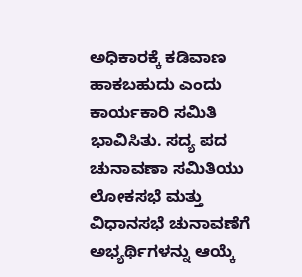ಅಧಿಕಾರಕ್ಕೆ ಕಡಿವಾಣ ಹಾಕಬಹುದು ಎಂದು ಕಾರ್ಯಕಾರಿ ಸಮಿತಿ ಭಾವಿಸಿತು. ಸದ್ಯ ಪದ ಚುನಾವಣಾ ಸಮಿತಿಯು ಲೋಕಸಭೆ ಮತ್ತು ವಿಧಾನಸಭೆ ಚುನಾವಣೆಗೆ ಅಭ್ಯರ್ಥಿಗಳನ್ನು ಆಯ್ಕೆ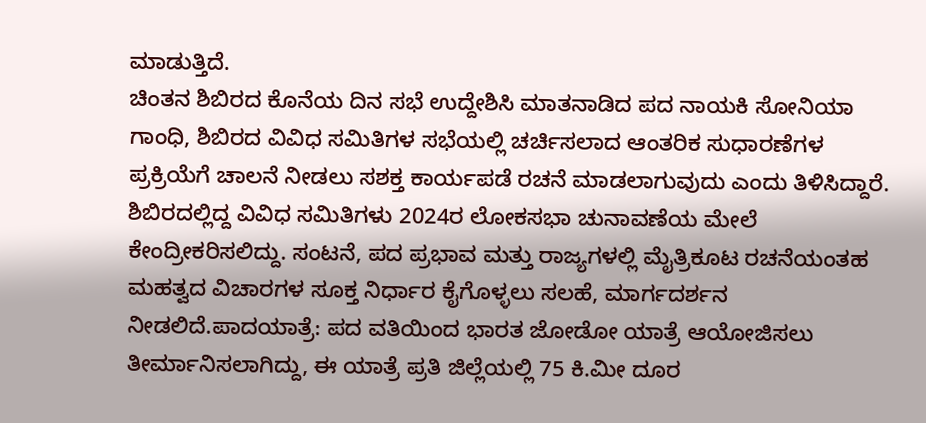ಮಾಡುತ್ತಿದೆ.
ಚಿಂತನ ಶಿಬಿರದ ಕೊನೆಯ ದಿನ ಸಭೆ ಉದ್ದೇಶಿಸಿ ಮಾತನಾಡಿದ ಪದ ನಾಯಕಿ ಸೋನಿಯಾ ಗಾಂಧಿ, ಶಿಬಿರದ ವಿವಿಧ ಸಮಿತಿಗಳ ಸಭೆಯಲ್ಲಿ ಚರ್ಚಿಸಲಾದ ಆಂತರಿಕ ಸುಧಾರಣೆಗಳ ಪ್ರಕ್ರಿಯೆಗೆ ಚಾಲನೆ ನೀಡಲು ಸಶಕ್ತ ಕಾರ್ಯಪಡೆ ರಚನೆ ಮಾಡಲಾಗುವುದು ಎಂದು ತಿಳಿಸಿದ್ದಾರೆ. ಶಿಬಿರದಲ್ಲಿದ್ದ ವಿವಿಧ ಸಮಿತಿಗಳು 2024ರ ಲೋಕಸಭಾ ಚುನಾವಣೆಯ ಮೇಲೆ ಕೇಂದ್ರೀಕರಿಸಲಿದ್ದು. ಸಂಟನೆ, ಪದ ಪ್ರಭಾವ ಮತ್ತು ರಾಜ್ಯಗಳಲ್ಲಿ ಮೈತ್ರಿಕೂಟ ರಚನೆಯಂತಹ ಮಹತ್ವದ ವಿಚಾರಗಳ ಸೂಕ್ತ ನಿರ್ಧಾರ ಕೈಗೊಳ್ಳಲು ಸಲಹೆ, ಮಾರ್ಗದರ್ಶನ ನೀಡಲಿದೆ.ಪಾದಯಾತ್ರೆ: ಪದ ವತಿಯಿಂದ ಭಾರತ ಜೋಡೋ ಯಾತ್ರೆ ಆಯೋಜಿಸಲು ತೀರ್ಮಾನಿಸಲಾಗಿದ್ದು, ಈ ಯಾತ್ರೆ ಪ್ರತಿ ಜಿಲ್ಲೆಯಲ್ಲಿ 75 ಕಿ.ಮೀ ದೂರ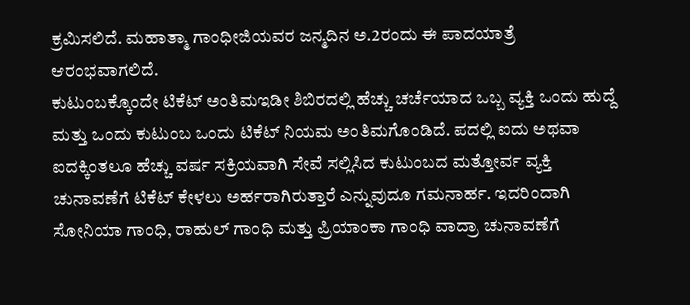ಕ್ರಮಿಸಲಿದೆ. ಮಹಾತ್ಮಾ ಗಾಂಧೀಜಿಯವರ ಜನ್ಮದಿನ ಅ.2ರಂದು ಈ ಪಾದಯಾತ್ರೆ ಆರಂಭವಾಗಲಿದೆ.
ಕುಟುಂಬಕ್ಕೊಂದೇ ಟಿಕೆಟ್ ಅಂತಿಮಇಡೀ ಶಿಬಿರದಲ್ಲಿ ಹೆಚ್ಚು ಚರ್ಚೆಯಾದ ಒಬ್ಬ ವ್ಯಕ್ತಿ ಒಂದು ಹುದ್ದೆ ಮತ್ತು ಒಂದು ಕುಟುಂಬ ಒಂದು ಟಿಕೆಟ್ ನಿಯಮ ಅಂತಿಮಗೊಂಡಿದೆ. ಪದಲ್ಲಿ ಐದು ಅಥವಾ ಐದಕ್ಕಿಂತಲೂ ಹೆಚ್ಚು ವರ್ಷ ಸಕ್ರಿಯವಾಗಿ ಸೇವೆ ಸಲ್ಲಿಸಿದ ಕುಟುಂಬದ ಮತ್ತೋರ್ವ ವ್ಯಕ್ತಿ ಚುನಾವಣೆಗೆ ಟಿಕೆಟ್ ಕೇಳಲು ಅರ್ಹರಾಗಿರುತ್ತಾರೆ ಎನ್ನುವುದೂ ಗಮನಾರ್ಹ. ಇದರಿಂದಾಗಿ ಸೋನಿಯಾ ಗಾಂಧಿ, ರಾಹುಲ್ ಗಾಂಧಿ ಮತ್ತು ಪ್ರಿಯಾಂಕಾ ಗಾಂಧಿ ವಾದ್ರಾ ಚುನಾವಣೆಗೆ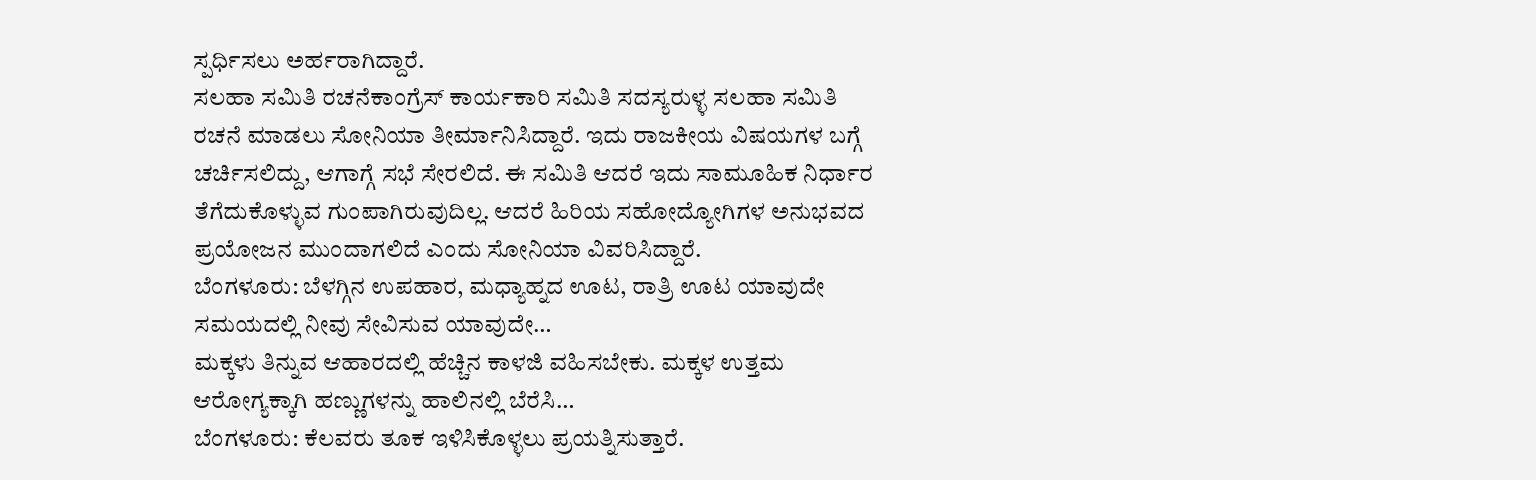ಸ್ಪರ್ಧಿಸಲು ಅರ್ಹರಾಗಿದ್ದಾರೆ.
ಸಲಹಾ ಸಮಿತಿ ರಚನೆಕಾಂಗ್ರೆಸ್ ಕಾರ್ಯಕಾರಿ ಸಮಿತಿ ಸದಸ್ಯರುಳ್ಳ ಸಲಹಾ ಸಮಿತಿ ರಚನೆ ಮಾಡಲು ಸೋನಿಯಾ ತೀರ್ಮಾನಿಸಿದ್ದಾರೆ. ಇದು ರಾಜಕೀಯ ವಿಷಯಗಳ ಬಗ್ಗೆ ಚರ್ಚಿಸಲಿದ್ದು, ಆಗಾಗ್ಗೆ ಸಭೆ ಸೇರಲಿದೆ. ಈ ಸಮಿತಿ ಆದರೆ ಇದು ಸಾಮೂಹಿಕ ನಿರ್ಧಾರ ತೆಗೆದುಕೊಳ್ಳುವ ಗುಂಪಾಗಿರುವುದಿಲ್ಲ. ಆದರೆ ಹಿರಿಯ ಸಹೋದ್ಯೋಗಿಗಳ ಅನುಭವದ ಪ್ರಯೋಜನ ಮುಂದಾಗಲಿದೆ ಎಂದು ಸೋನಿಯಾ ವಿವರಿಸಿದ್ದಾರೆ.
ಬೆಂಗಳೂರು: ಬೆಳಗ್ಗಿನ ಉಪಹಾರ, ಮಧ್ಯಾಹ್ನದ ಊಟ, ರಾತ್ರಿ ಊಟ ಯಾವುದೇ ಸಮಯದಲ್ಲಿ ನೀವು ಸೇವಿಸುವ ಯಾವುದೇ…
ಮಕ್ಕಳು ತಿನ್ನುವ ಆಹಾರದಲ್ಲಿ ಹೆಚ್ಚಿನ ಕಾಳಜಿ ವಹಿಸಬೇಕು. ಮಕ್ಕಳ ಉತ್ತಮ ಆರೋಗ್ಯಕ್ಕಾಗಿ ಹಣ್ಣುಗಳನ್ನು ಹಾಲಿನಲ್ಲಿ ಬೆರೆಸಿ…
ಬೆಂಗಳೂರು: ಕೆಲವರು ತೂಕ ಇಳಿಸಿಕೊಳ್ಳಲು ಪ್ರಯತ್ನಿಸುತ್ತಾರೆ.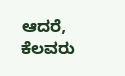ಆದರೆ, ಕೆಲವರು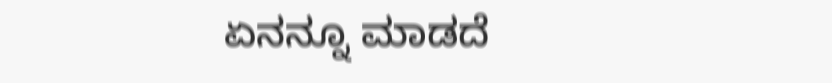ಏನನ್ನೂ ಮಾಡದೆ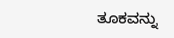ತೂಕವನ್ನು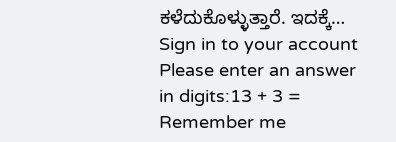ಕಳೆದುಕೊಳ್ಳುತ್ತಾರೆ. ಇದಕ್ಕೆ…
Sign in to your account
Please enter an answer in digits:13 + 3 =
Remember me